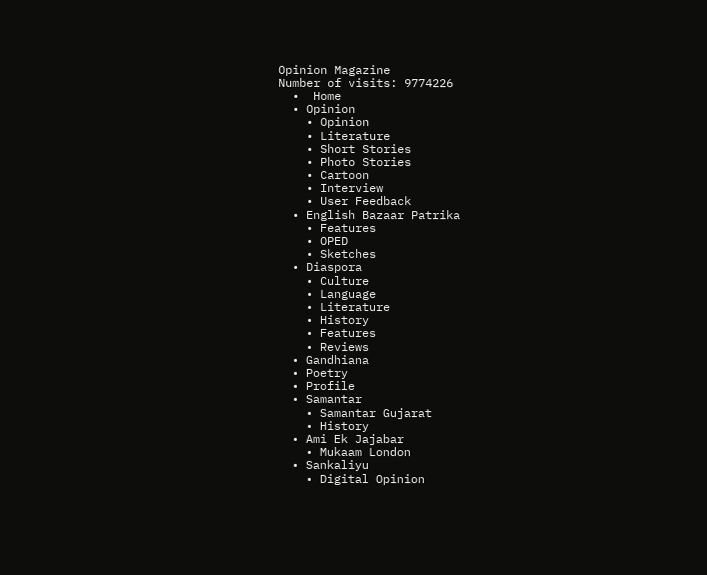Opinion Magazine
Number of visits: 9774226
  •  Home
  • Opinion
    • Opinion
    • Literature
    • Short Stories
    • Photo Stories
    • Cartoon
    • Interview
    • User Feedback
  • English Bazaar Patrika
    • Features
    • OPED
    • Sketches
  • Diaspora
    • Culture
    • Language
    • Literature
    • History
    • Features
    • Reviews
  • Gandhiana
  • Poetry
  • Profile
  • Samantar
    • Samantar Gujarat
    • History
  • Ami Ek Jajabar
    • Mukaam London
  • Sankaliyu
    • Digital Opinion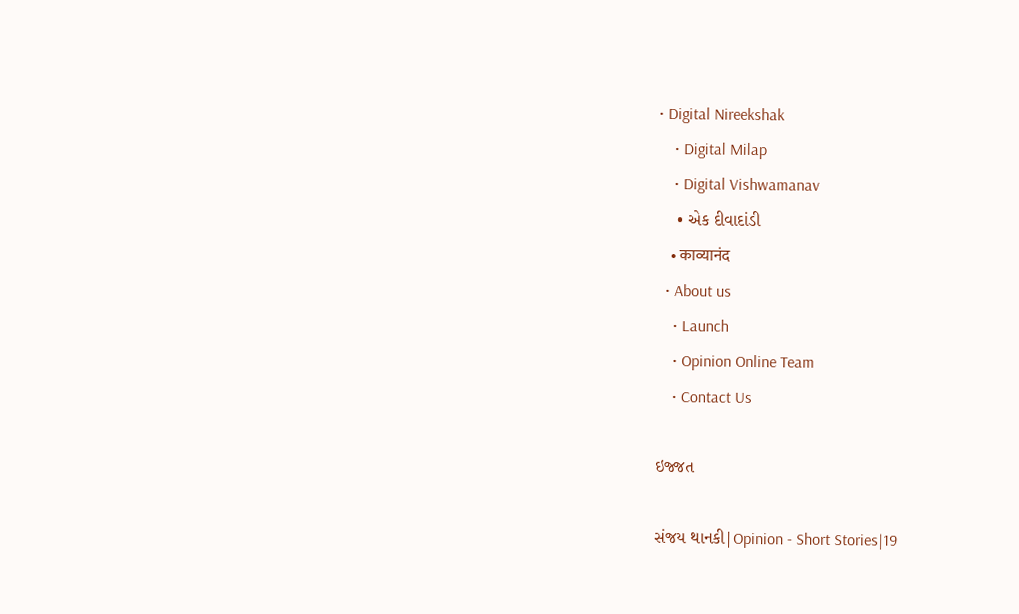• Digital Nireekshak
    • Digital Milap
    • Digital Vishwamanav
    • એક દીવાદાંડી
    • काव्यानंद
  • About us
    • Launch
    • Opinion Online Team
    • Contact Us

ઇજ્જત

સંજય થાનકી|Opinion - Short Stories|19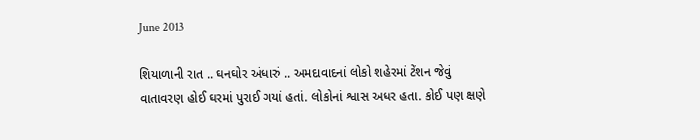June 2013

શિયાળાની રાત .. ઘનઘોર અંધારું .. અમદાવાદનાં લોકો શહેરમાં ટેંશન જેવું વાતાવરણ હોઈ ઘરમાં પુરાઈ ગયાં હતાં. લોકોનાં શ્વાસ અધર હતા. કોઈ પણ ક્ષણે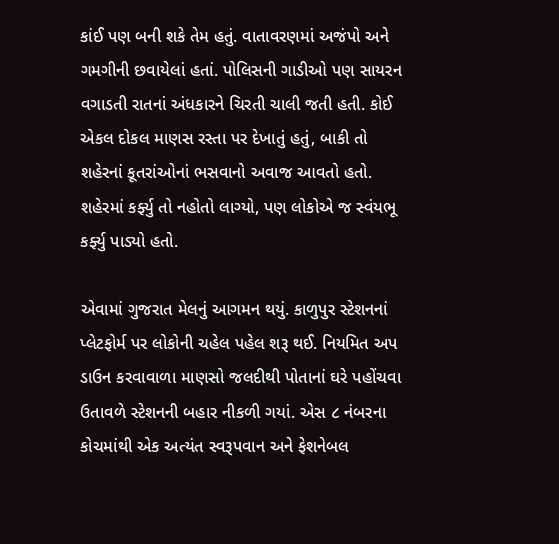કાંઈ પણ બની શકે તેમ હતું. વાતાવરણમાં અજંપો અને ગમગીની છવાયેલાં હતાં. પોલિસની ગાડીઓ પણ સાયરન વગાડતી રાતનાં અંધકારને ચિરતી ચાલી જતી હતી. કોઈ એકલ દોકલ માણસ રસ્તા પર દેખાતું હતું, બાકી તો શહેરનાં કૂતરાંઓનાં ભસવાનો અવાજ આવતો હતો. શહેરમાં કર્ફ્યુ તો નહોતો લાગ્યો, પણ લોકોએ જ સ્વંયભૂ કર્ફ્યુ પાડ્યો હતો.

એવામાં ગુજરાત મેલનું આગમન થયું. કાળુપુર સ્ટેશનનાં પ્લેટફોર્મ પર લોકોની ચહેલ પહેલ શરૂ થઈ. નિયમિત અપ ડાઉન કરવાવાળા માણસો જલદીથી પોતાનાં ઘરે પહોંચવા ઉતાવળે સ્ટેશનની બહાર નીકળી ગયાં. એસ ૮ નંબરના કોચમાંથી એક અત્યંત સ્વરૂપવાન અને ફેશનેબલ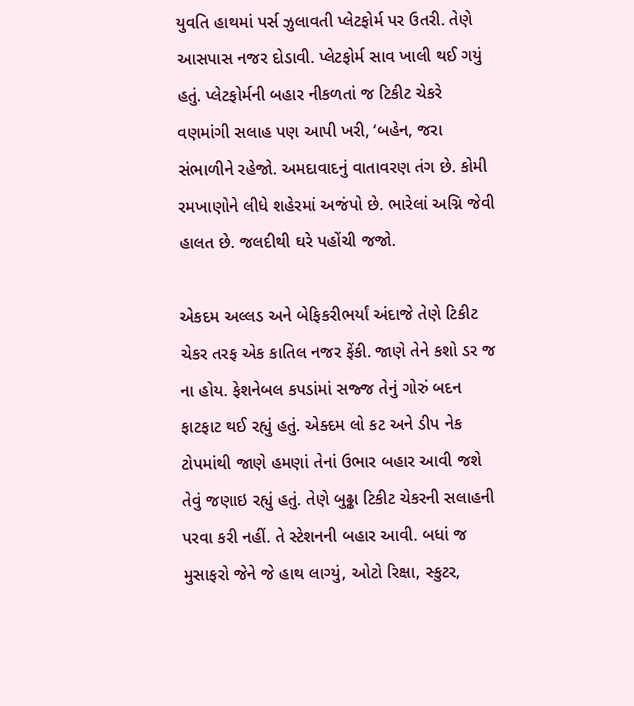યુવતિ હાથમાં પર્સ ઝુલાવતી પ્લેટફોર્મ પર ઉતરી. તેણે આસપાસ નજર દોડાવી. પ્લેટફોર્મ સાવ ખાલી થઈ ગયું હતું. પ્લેટફોર્મની બહાર નીકળતાં જ ટિકીટ ચેકરે વણમાંગી સલાહ પણ આપી ખરી, ‘બહેન, જરા સંભાળીને રહેજો. અમદાવાદનું વાતાવરણ તંગ છે. કોમી રમખાણોને લીધે શહેરમાં અજંપો છે. ભારેલાં અગ્નિ જેવી હાલત છે. જલદીથી ઘરે પહોંચી જજો.

એકદમ અલ્લડ અને બેફિકરીભર્યાં અંદાજે તેણે ટિકીટ ચેકર તરફ એક કાતિલ નજર ફેંકી. જાણે તેને કશો ડર જ ના હોય. ફેશનેબલ કપડાંમાં સજ્જ તેનું ગોરું બદન ફાટફાટ થઈ રહ્યું હતું. એક્દમ લો કટ અને ડીપ નેક ટોપમાંથી જાણે હમણાં તેનાં ઉભાર બહાર આવી જશે તેવું જણાઇ રહ્યું હતું. તેણે બુઢ્ઢા ટિકીટ ચેકરની સલાહની પરવા કરી નહીં. તે સ્ટેશનની બહાર આવી. બધાં જ મુસાફરો જેને જે હાથ લાગ્યું, ઓટો રિક્ષા, સ્કુટર,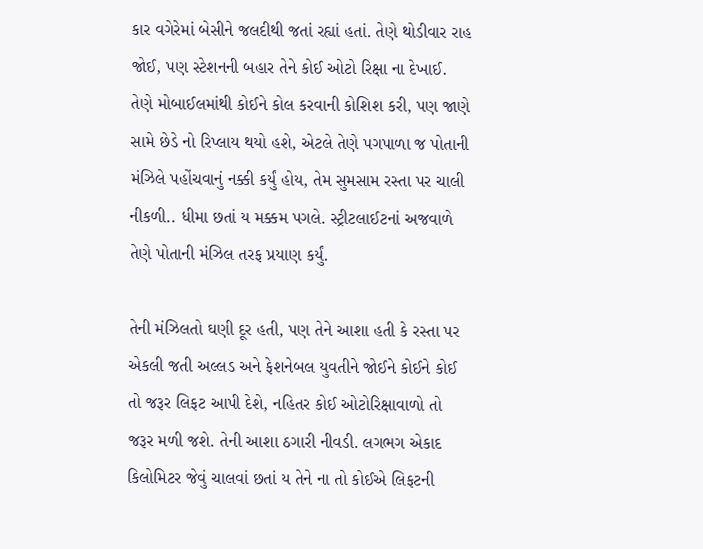કાર વગેરેમાં બેસીને જલદીથી જતાં રહ્યાં હતાં. તેણે થોડીવાર રાહ જોઈ, પણ સ્ટેશનની બહાર તેને કોઈ ઓટો રિક્ષા ના દેખાઈ. તેણે મોબાઈલમાંથી કોઈને કોલ કરવાની કોશિશ કરી, પણ જાણે સામે છેડે નો રિપ્લાય થયો હશે, એટલે તેણે પગપાળા જ પોતાની મંઝિલે પહોંચવાનું નક્કી કર્યું હોય, તેમ સુમસામ રસ્તા પર ચાલી નીકળી.. ધીમા છતાં ય મક્કમ પગલે. સ્ટ્રીટલાઈટનાં અજવાળે તેણે પોતાની મંઝિલ તરફ પ્રયાણ કર્યું.

તેની મંઝિલતો ઘણી દૂર હતી, પણ તેને આશા હતી કે રસ્તા પર એકલી જતી અલ્લડ અને ફેશનેબલ યુવતીને જોઈને કોઈને કોઈ તો જરૂર લિફટ આપી દેશે, નહિતર કોઈ ઓટોરિક્ષાવાળો તો જરૂર મળી જશે. તેની આશા ઠગારી નીવડી. લગભગ એકાદ કિલોમિટર જેવું ચાલવાં છતાં ય તેને ના તો કોઈએ લિફટની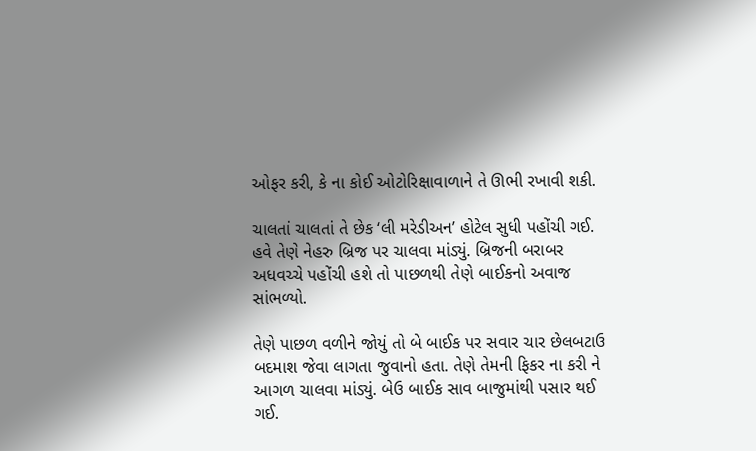ઓફર કરી, કે ના કોઈ ઓટોરિક્ષાવાળાને તે ઊભી રખાવી શકી.

ચાલતાં ચાલતાં તે છેક ‘લી મરેડીઅન’ હોટેલ સુધી પહોંચી ગઈ. હવે તેણે નેહરુ બ્રિજ પર ચાલવા માંડ્યું. બ્રિજની બરાબર અધવચ્ચે પહોંચી હશે તો પાછળથી તેણે બાઈકનો અવાજ સાંભળ્યો.

તેણે પાછળ વળીને જોયું તો બે બાઈક પર સવાર ચાર છેલબટાઉ બદમાશ જેવા લાગતા જુવાનો હતા. તેણે તેમની ફિકર ના કરી ને આગળ ચાલવા માંડ્યું. બેઉ બાઈક સાવ બાજુમાંથી પસાર થઈ ગઈ.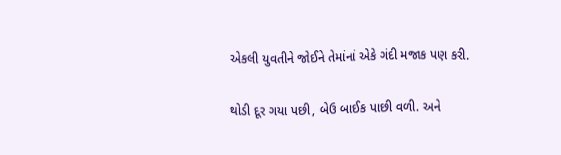એકલી યુવતીને જોઈને તેમાંનાં એકે ગંદી મજાક પણ કરી.

થોડી દૂર ગયા પછી, બેઉ બાઈક પાછી વળી. અને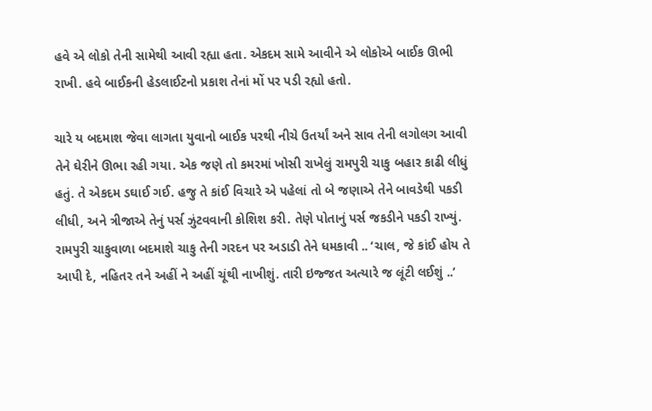હવે એ લોકો તેની સામેથી આવી રહ્યા હતા. એકદમ સામે આવીને એ લોકોએ બાઈક ઊભી રાખી. હવે બાઈકની હેડલાઈટનો પ્રકાશ તેનાં મોં પર પડી રહ્યો હતો.

ચારે ય બદમાશ જેવા લાગતા યુવાનો બાઈક પરથી નીચે ઉતર્યાં અને સાવ તેની લગોલગ આવી તેને ઘેરીને ઊભા રહી ગયા. એક જણે તો કમરમાં ખોસી રાખેલું રામપુરી ચાકુ બહાર કાઢી લીધું હતું. તે એકદમ ડઘાઈ ગઈ. હજુ તે કાંઈ વિચારે એ પહેલાં તો બે જણાએ તેને બાવડેથી પકડી લીધી, અને ત્રીજાએ તેનું પર્સ ઝુંટવવાની કોશિશ કરી. તેણે પોતાનું પર્સ જકડીને પકડી રાખ્યું. રામપુરી ચાકુવાળા બદમાશે ચાકુ તેની ગરદન પર અડાડી તેને ધમકાવી .. ‘ચાલ, જે કાંઈ હોય તે આપી દે, નહિતર તને અહીં ને અહીં ચૂંથી નાખીશું. તારી ઇજ્જત અત્યારે જ લૂંટી લઈશું ..’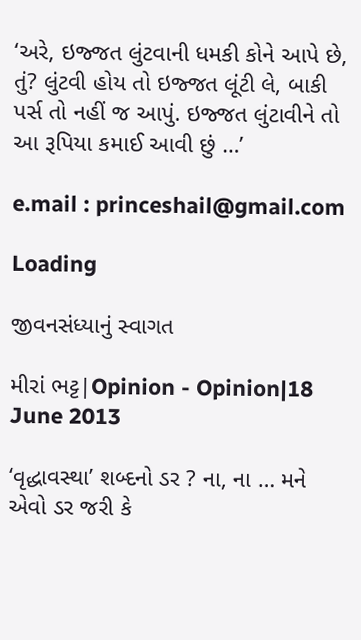‘અરે, ઇજ્જત લુંટવાની ધમકી કોને આપે છે, તું? લુંટવી હોય તો ઇજ્જત લૂંટી લે, બાકી પર્સ તો નહીં જ આપું. ઇજ્જત લુંટાવીને તો આ રૂપિયા કમાઈ આવી છું …’

e.mail : princeshail@gmail.com

Loading

જીવનસંધ્યાનું સ્વાગત

મીરાં ભટ્ટ|Opinion - Opinion|18 June 2013

‘વૃદ્ધાવસ્થા’ શબ્દનો ડર ? ના, ના … મને એવો ડર જરી કે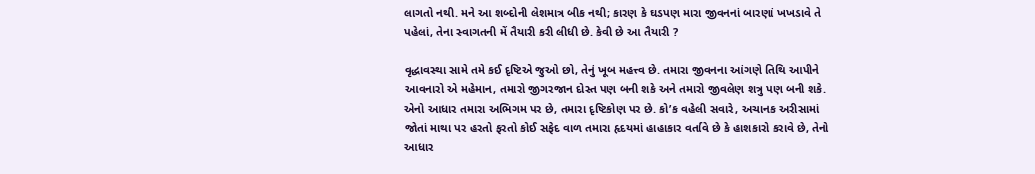લાગતો નથી. મને આ શબ્દોની લેશમાત્ર બીક નથી; કારણ કે ઘડપણ મારા જીવનનાં બારણાં ખખડાવે તે પહેલાં, તેના સ્વાગતની મેં તૈયારી કરી લીધી છે. કેવી છે આ તૈયારી ?

વૃદ્ધાવસ્થા સામે તમે કઈ દૃષ્ટિએ જુઓ છો, તેનું ખૂબ મહત્ત્વ છે. તમારા જીવનના આંગણે તિથિ આપીને આવનારો એ મહેમાન, તમારો જીગરજાન દોસ્ત પણ બની શકે અને તમારો જીવલેણ શત્રુ પણ બની શકે. એનો આધાર તમારા અભિગમ પર છે, તમારા દૃષ્ટિકોણ પર છે. કો’ક વહેલી સવારે, અચાનક અરીસામાં જોતાં માથા પર હરતો ફરતો કોઈ સફેદ વાળ તમારા હૃદયમાં હાહાકાર વર્તાવે છે કે હાશકારો કરાવે છે, તેનો આધાર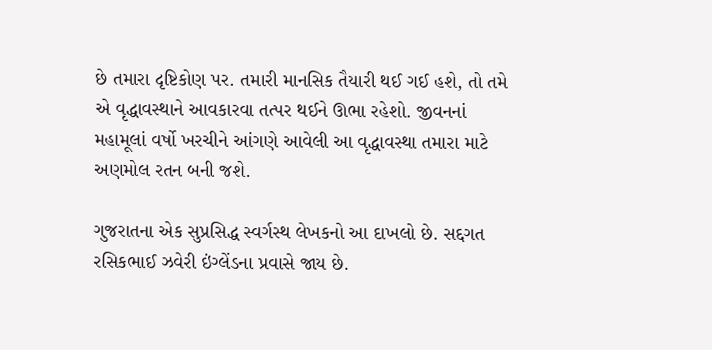છે તમારા દૃષ્ટિકોણ પર. તમારી માનસિક તૈયારી થઈ ગઈ હશે, તો તમે એ વૃદ્ધાવસ્થાને આવકારવા તત્પર થઈને ઊભા રહેશો. જીવનનાં મહામૂલાં વર્ષો ખરચીને આંગણે આવેલી આ વૃદ્ધાવસ્થા તમારા માટે અણમોલ રતન બની જશે.

ગુજરાતના એક સુપ્રસિદ્ધ સ્વર્ગસ્થ લેખકનો આ દાખલો છે. સદ્દગત રસિકભાઈ ઝવેરી ઇંગ્લેંડના પ્રવાસે જાય છે.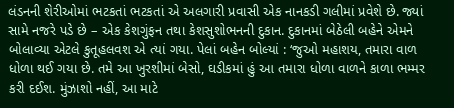લંડનની શેરીઓમાં ભટકતાં ભટકતાં એ અલગારી પ્રવાસી એક નાનકડી ગલીમાં પ્રવેશે છે. જ્યાં સામે નજરે પડે છે – એક કેશગુંફન તથા કેશસુશોભનની દુકાન. દુકાનમાં બેઠેલી બહેને એમને બોલાવ્યા એટલે કુતૂહલવશ એ ત્યાં ગયા. પેલાં બહેન બોલ્યાં : ‘જુઓ મહાશય, તમારા વાળ ધોળા થઈ ગયા છે. તમે આ ખુરશીમાં બેસો, ઘડીકમાં હું આ તમારા ધોળા વાળને કાળા ભમ્મર કરી દઈશ. મુંઝાશો નહીં, આ માટે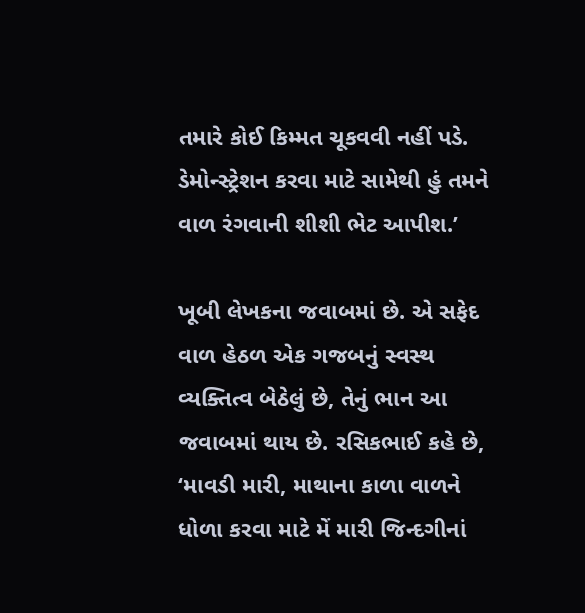તમારે કોઈ કિમ્મત ચૂકવવી નહીં પડે. ડેમોન્સ્ટ્રેશન કરવા માટે સામેથી હું તમને વાળ રંગવાની શીશી ભેટ આપીશ.’

ખૂબી લેખકના જવાબમાં છે. એ સફેદ વાળ હેઠળ એક ગજબનું સ્વસ્થ વ્યક્તિત્વ બેઠેલું છે, તેનું ભાન આ જવાબમાં થાય છે. રસિકભાઈ કહે છે, ‘માવડી મારી, માથાના કાળા વાળને ધોળા કરવા માટે મેં મારી જિન્દગીનાં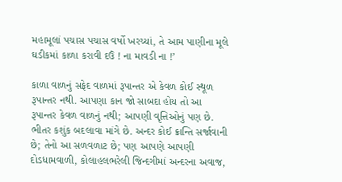મહામૂલાં પચાસ પચાસ વર્ષો ખરચ્યાં, તે આમ પાણીના મૂલે ઘડીકમાં કાળા કરાવી દઉં ! ના માવડી ના !’

કાળા વાળનું સફેદ વાળમાં રૂપાન્તર એ કેવળ કોઈ સ્થૂળ રૂપાન્તર નથી. આપણા કાન જો સાબદા હોય તો આ રૂપાન્તર કેવળ વાળનું નથી; આપણી વૃત્તિઓનું પણ છે. ભીતર કશુંક બદલાવા માંગે છે. અન્દર કોઈ ક્રાન્તિ સર્જાવાની છે; તેનો આ સળવળાટ છે; પણ આપણે આપણી દોડધામવાળી, કોલાહલભરેલી જિન્દગીમાં અન્દરના અવાજ,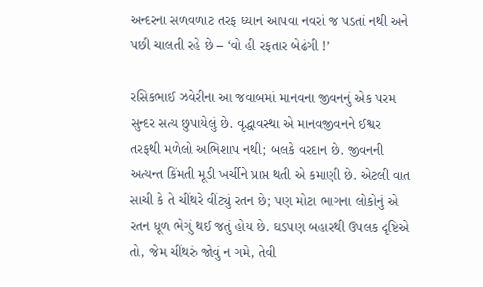અન્દરના સળવળાટ તરફ ધ્યાન આપવા નવરાં જ પડતાં નથી અને પછી ચાલતી રહે છે – ‘વો હી રફતાર બેઢંગી !’

રસિકભાઈ ઝવેરીના આ જવાબમાં માનવના જીવનનું એક પરમ સુન્દર સત્ય છુપાયેલું છે. વૃદ્ધાવસ્થા એ માનવજીવનને ઈશ્વર તરફથી મળેલો અભિશાપ નથી; બલકે વરદાન છે. જીવનની અત્યન્ત કિંમતી મૂડી ખર્ચીને પ્રાપ્ત થતી એ કમાણી છે. એટલી વાત સાચી કે તે ચીંથરે વીંટ્યું રતન છે; પણ મોટા ભાગના લોકોનું એ રતન ધૂળ ભેગું થઈ જતું હોય છે. ઘડપણ બહારથી ઉપલક દૃષ્ટિએ તો, જેમ ચીંથરું જોવું ન ગમે, તેવી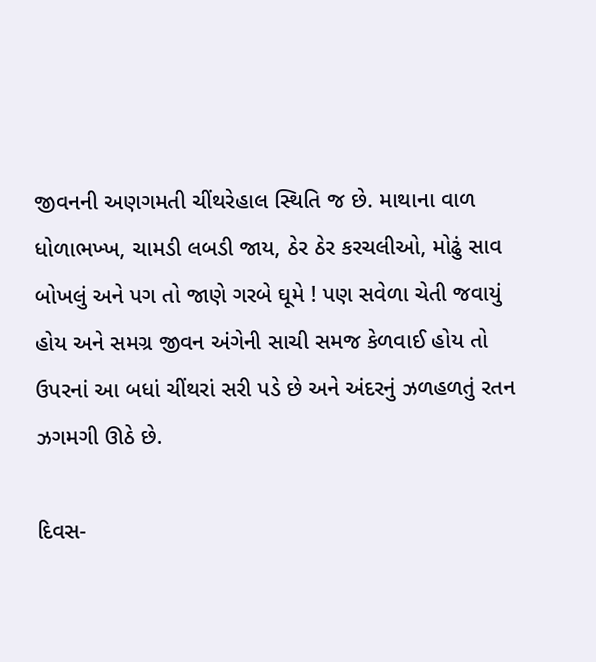જીવનની અણગમતી ચીંથરેહાલ સ્થિતિ જ છે. માથાના વાળ ધોળાભખ્ખ, ચામડી લબડી જાય, ઠેર ઠેર કરચલીઓ, મોઢું સાવ બોખલું અને પગ તો જાણે ગરબે ઘૂમે ! પણ સવેળા ચેતી જવાયું હોય અને સમગ્ર જીવન અંગેની સાચી સમજ કેળવાઈ હોય તો ઉપરનાં આ બધાં ચીંથરાં સરી પડે છે અને અંદરનું ઝળહળતું રતન ઝગમગી ઊઠે છે.

દિવસ-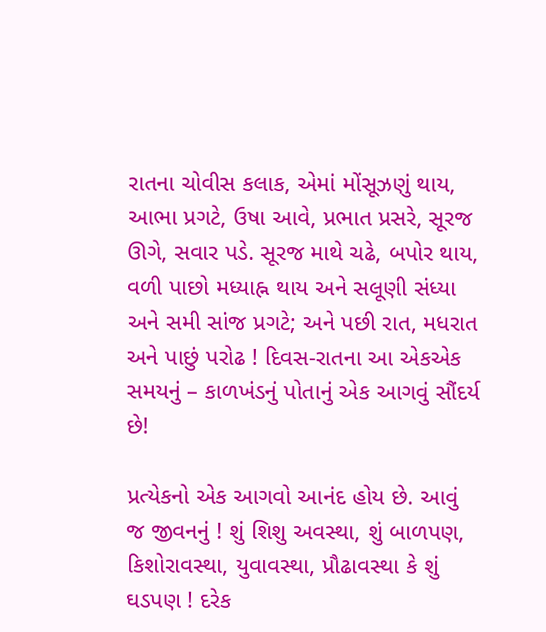રાતના ચોવીસ કલાક, એમાં મોંસૂઝણું થાય, આભા પ્રગટે, ઉષા આવે, પ્રભાત પ્રસરે, સૂરજ ઊગે, સવાર પડે. સૂરજ માથે ચઢે, બપોર થાય, વળી પાછો મધ્યાહ્ન થાય અને સલૂણી સંધ્યા અને સમી સાંજ પ્રગટે; અને પછી રાત, મધરાત અને પાછું પરોઢ ! દિવસ-રાતના આ એકએક સમયનું – કાળખંડનું પોતાનું એક આગવું સૌંદર્ય છે!

પ્રત્યેકનો એક આગવો આનંદ હોય છે. આવું જ જીવનનું ! શું શિશુ અવસ્થા, શું બાળપણ, કિશોરાવસ્થા, યુવાવસ્થા, પ્રૌઢાવસ્થા કે શું ઘડપણ ! દરેક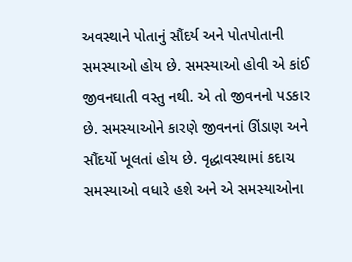અવસ્થાને પોતાનું સૌંદર્ય અને પોતપોતાની સમસ્યાઓ હોય છે. સમસ્યાઓ હોવી એ કાંઈ જીવનઘાતી વસ્તુ નથી. એ તો જીવનનો પડકાર છે. સમસ્યાઓને કારણે જીવનનાં ઊંડાણ અને સૌંદર્યો ખૂલતાં હોય છે. વૃદ્ધાવસ્થામાં કદાચ સમસ્યાઓ વધારે હશે અને એ સમસ્યાઓના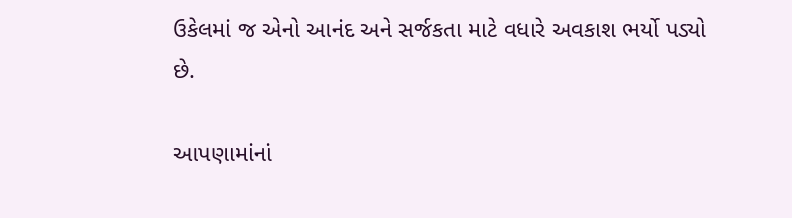ઉકેલમાં જ એનો આનંદ અને સર્જકતા માટે વધારે અવકાશ ભર્યો પડ્યો છે.

આપણામાંનાં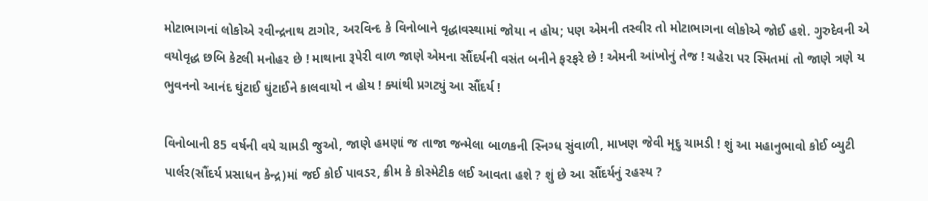મોટાભાગનાં લોકોએ રવીન્દ્રનાથ ટાગોર, અરવિન્દ કે વિનોબાને વૃદ્ધાવસ્થામાં જોયા ન હોય; પણ એમની તસ્વીર તો મોટાભાગના લોકોએ જોઈ હશે. ગુરુદેવની એ વયોવૃદ્ધ છબિ કેટલી મનોહર છે ! માથાના રૂપેરી વાળ જાણે એમના સૌંદર્યની વસંત બનીને ફરફરે છે ! એમની આંખોનું તેજ ! ચહેરા પર સ્મિતમાં તો જાણે ત્રણે ય ભુવનનો આનંદ ઘુંટાઈ ઘુંટાઈને કાલવાયો ન હોય ! ક્યાંથી પ્રગટ્યું આ સૌંદર્ય !

વિનોબાની 85 વર્ષની વયે ચામડી જુઓ, જાણે હમણાં જ તાજા જન્મેલા બાળકની સ્નિગ્ધ સુંવાળી, માખણ જેવી મૃદુ ચામડી ! શું આ મહાનુભાવો કોઈ બ્યુટી પાર્લર(સૌંદર્ય પ્રસાધન કેન્દ્ર)માં જઈ કોઈ પાવડર, ક્રીમ કે કોસ્મેટીક લઈ આવતા હશે ? શું છે આ સૌંદર્યનું રહસ્ય ?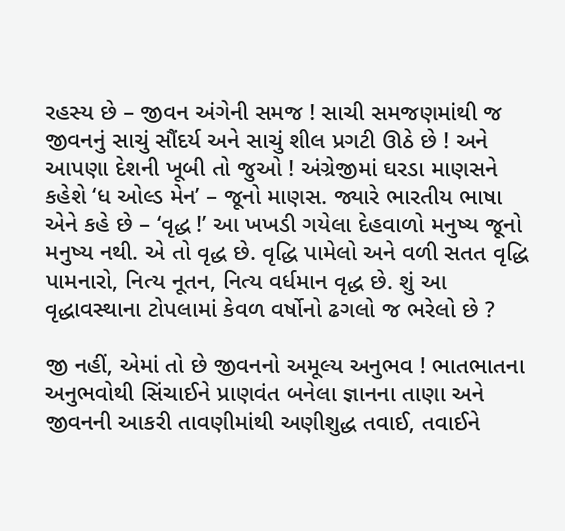રહસ્ય છે – જીવન અંગેની સમજ ! સાચી સમજણમાંથી જ જીવનનું સાચું સૌંદર્ય અને સાચું શીલ પ્રગટી ઊઠે છે ! અને આપણા દેશની ખૂબી તો જુઓ ! અંગ્રેજીમાં ઘરડા માણસને કહેશે ‘ધ ઓલ્ડ મેન’ – જૂનો માણસ. જ્યારે ભારતીય ભાષા એને કહે છે – ‘વૃદ્ધ !’ આ ખખડી ગયેલા દેહવાળો મનુષ્ય જૂનો મનુષ્ય નથી. એ તો વૃદ્ધ છે. વૃદ્ધિ પામેલો અને વળી સતત વૃદ્ધિ પામનારો, નિત્ય નૂતન, નિત્ય વર્ધમાન વૃદ્ધ છે. શું આ વૃદ્ધાવસ્થાના ટોપલામાં કેવળ વર્ષોનો ઢગલો જ ભરેલો છે ?

જી નહીં, એમાં તો છે જીવનનો અમૂલ્ય અનુભવ ! ભાતભાતના અનુભવોથી સિંચાઈને પ્રાણવંત બનેલા જ્ઞાનના તાણા અને જીવનની આકરી તાવણીમાંથી અણીશુદ્ધ તવાઈ, તવાઈને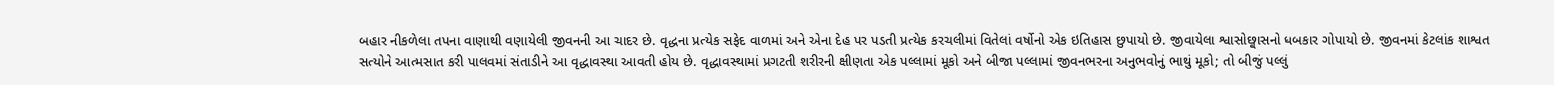બહાર નીકળેલા તપના વાણાથી વણાયેલી જીવનની આ ચાદર છે. વૃદ્ધના પ્રત્યેક સફેદ વાળમાં અને એના દેહ પર પડતી પ્રત્યેક કરચલીમાં વિતેલાં વર્ષોનો એક ઇતિહાસ છુપાયો છે. જીવાયેલા શ્વાસોછ્વાસનો ધબકાર ગોપાયો છે. જીવનમાં કેટલાંક શાશ્વત સત્યોને આત્મસાત કરી પાલવમાં સંતાડીને આ વૃદ્ધાવસ્થા આવતી હોય છે. વૃદ્ધાવસ્થામાં પ્રગટતી શરીરની ક્ષીણતા એક પલ્લામાં મૂકો અને બીજા પલ્લામાં જીવનભરના અનુભવોનું ભાથું મૂકો; તો બીજું પલ્લું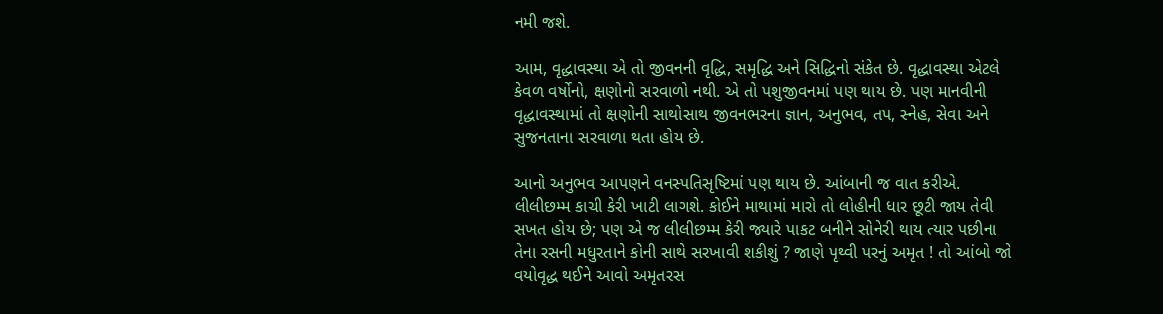નમી જશે.

આમ, વૃદ્ધાવસ્થા એ તો જીવનની વૃદ્ધિ, સમૃદ્ધિ અને સિદ્ધિનો સંકેત છે. વૃદ્ધાવસ્થા એટલે કેવળ વર્ષોનો, ક્ષણોનો સરવાળો નથી. એ તો પશુજીવનમાં પણ થાય છે. પણ માનવીની વૃદ્ધાવસ્થામાં તો ક્ષણોની સાથોસાથ જીવનભરના જ્ઞાન, અનુભવ, તપ, સ્નેહ, સેવા અને સુજનતાના સરવાળા થતા હોય છે.

આનો અનુભવ આપણને વનસ્પતિસૃષ્ટિમાં પણ થાય છે. આંબાની જ વાત કરીએ. લીલીછમ્મ કાચી કેરી ખાટી લાગશે. કોઈને માથામાં મારો તો લોહીની ધાર છૂટી જાય તેવી સખત હોય છે; પણ એ જ લીલીછમ્મ કેરી જ્યારે પાકટ બનીને સોનેરી થાય ત્યાર પછીના તેના રસની મધુરતાને કોની સાથે સરખાવી શકીશું ? જાણે પૃથ્વી પરનું અમૃત ! તો આંબો જો વયોવૃદ્ધ થઈને આવો અમૃતરસ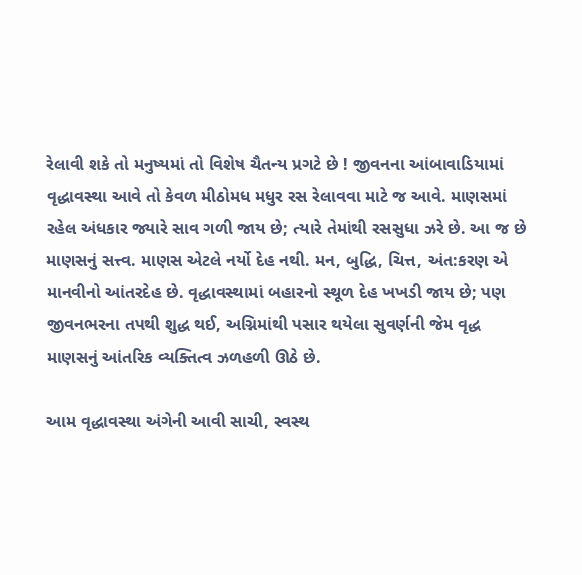રેલાવી શકે તો મનુષ્યમાં તો વિશેષ ચૈતન્ય પ્રગટે છે ! જીવનના આંબાવાડિયામાં વૃદ્ધાવસ્થા આવે તો કેવળ મીઠોમધ મધુર રસ રેલાવવા માટે જ આવે. માણસમાં રહેલ અંધકાર જ્યારે સાવ ગળી જાય છે; ત્યારે તેમાંથી રસસુધા ઝરે છે. આ જ છે માણસનું સત્ત્વ. માણસ એટલે નર્યો દેહ નથી. મન, બુદ્ધિ, ચિત્ત, અંત:કરણ એ માનવીનો આંતરદેહ છે. વૃદ્ધાવસ્થામાં બહારનો સ્થૂળ દેહ ખખડી જાય છે; પણ જીવનભરના તપથી શુદ્ધ થઈ, અગ્નિમાંથી પસાર થયેલા સુવર્ણની જેમ વૃદ્ધ માણસનું આંતરિક વ્યક્તિત્વ ઝળહળી ઊઠે છે.

આમ વૃદ્ધાવસ્થા અંગેની આવી સાચી, સ્વસ્થ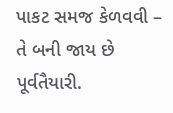પાકટ સમજ કેળવવી – તે બની જાય છે પૂર્વતૈયારી.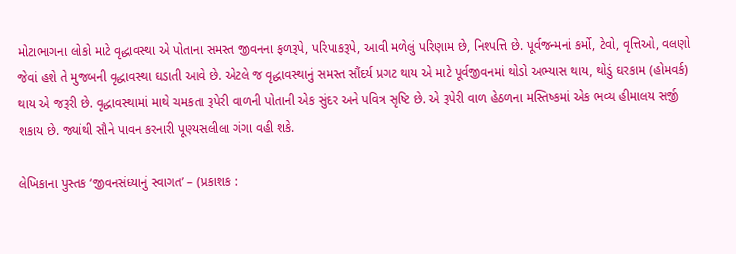મોટાભાગના લોકો માટે વૃદ્ધાવસ્થા એ પોતાના સમસ્ત જીવનના ફળરૂપે, પરિપાકરૂપે, આવી મળેલું પરિણામ છે, નિશ્પત્તિ છે. પૂર્વજન્મનાં કર્મો, ટેવો, વૃત્તિઓ, વલણો જેવાં હશે તે મુજબની વૃદ્ધાવસ્થા ઘડાતી આવે છે. એટલે જ વૃદ્ધાવસ્થાનું સમસ્ત સૌંદર્ય પ્રગટ થાય એ માટે પૂર્વજીવનમાં થોડો અભ્યાસ થાય, થોડું ઘરકામ (હોમવર્ક) થાય એ જરૂરી છે. વૃદ્ધાવસ્થામાં માથે ચમકતા રૂપેરી વાળની પોતાની એક સુંદર અને પવિત્ર સૃષ્ટિ છે. એ રૂપેરી વાળ હેઠળના મસ્તિષ્કમાં એક ભવ્ય હીમાલય સર્જી શકાય છે. જ્યાંથી સૌને પાવન કરનારી પૂણ્યસલીલા ગંગા વહી શકે.

લેખિકાના પુસ્તક ‘જીવનસંધ્યાનું સ્વાગત’ – (પ્રકાશક :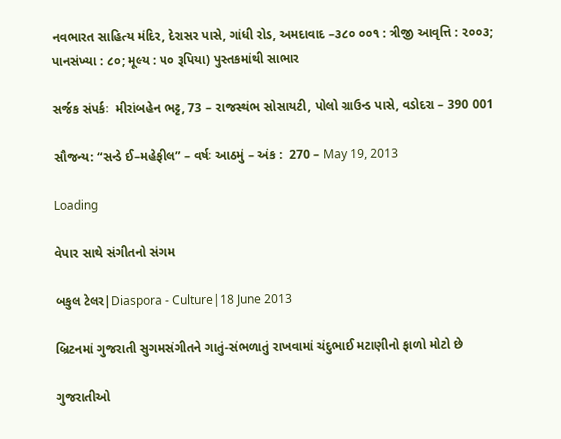નવભારત સાહિત્ય મંદિર, દેરાસર પાસે, ગાંધી રોડ, અમદાવાદ –૩૮૦ ૦૦૧ : ત્રીજી આવૃત્તિ : ૨૦૦૩; પાનસંખ્યા : ૮૦; મૂલ્ય : ૫૦ રૂપિયા) પુસ્તકમાંથી સાભાર

સર્જક સંપર્કઃ  મીરાંબહેન ભટ્ટ, 73 – રાજસ્થંભ સોસાયટી, પોલો ગ્રાઉન્ડ પાસે, વડોદરા – 390 001

સૌજન્ય: “સન્ડે ઈ–મહેફીલ” – વર્ષઃ આઠમું – અંક :  270 – May 19, 2013

Loading

વેપાર સાથે સંગીતનો સંગમ

બકુલ ટેલર|Diaspora - Culture|18 June 2013

બ્રિટનમાં ગુજરાતી સુગમસંગીતને ગાતું-સંભળાતું રાખવામાં ચંદુભાઈ મટાણીનો ફાળો મોટો છે

ગુજરાતીઓ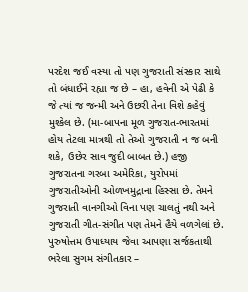પરદેશ જઈ વસ્યા તો પણ ગુજરાતી સંસ્કાર સાથે તો બંધાઈને રહ્યા જ છે – હા, હવેની એ પેઢી કે જે ત્યાં જ જન્મી અને ઉછરી તેના વિશે કહેવું મુશ્કેલ છે. (મા-બાપના મૂળ ગુજરાત-ભારતમાં હોય તેટલા માત્રથી તો તેઓ ગુજરાતી ન જ બની શકે, ઉછેર સાવ જુદી બાબત છે.) હજી ગુજરાતના ગરબા અમેરિકા, યુરોપમાં ગુજરાતીઓની ઓળખમુદ્રાના હિસ્સા છે. તેમને ગુજરાતી વાનગીઓ વિના પણ ચાલતું નથી અને ગુજરાતી ગીત-સંગીત પણ તેમને હૈયે વળગેલાં છે. પુરુષોત્તમ ઉપાધ્યાય જેવા આપણા સર્જકતાથી ભરેલા સુગમ સંગીતકાર –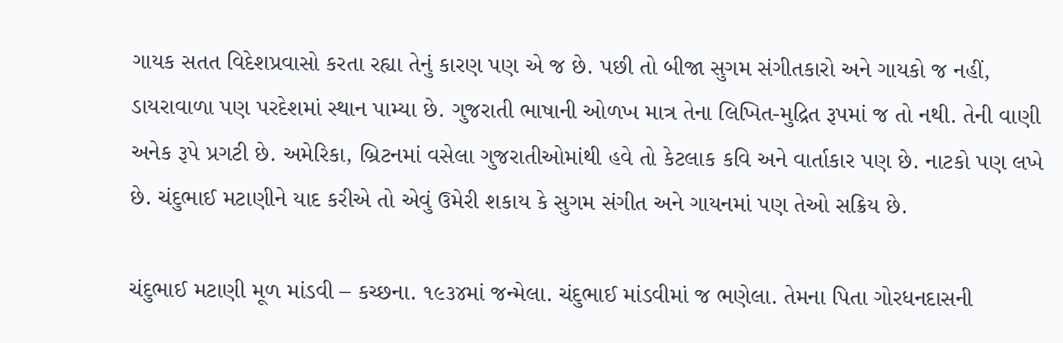ગાયક સતત વિદેશપ્રવાસો કરતા રહ્યા તેનું કારણ પણ એ જ છે. પછી તો બીજા સુગમ સંગીતકારો અને ગાયકો જ નહીં, ડાયરાવાળા પણ પરદેશમાં સ્થાન પામ્યા છે. ગુજરાતી ભાષાની ઓળખ માત્ર તેના લિખિત-મુદ્રિત રૂપમાં જ તો નથી. તેની વાણી અનેક રૂપે પ્રગટી છે. અમેરિકા, બ્રિટનમાં વસેલા ગુજરાતીઓમાંથી હવે તો કેટલાક કવિ અને વાર્તાકાર પણ છે. નાટકો પણ લખે છે. ચંદુભાઈ મટાણીને યાદ કરીએ તો એવું ઉમેરી શકાય કે સુગમ સંગીત અને ગાયનમાં પણ તેઓ સક્રિય છે.

ચંદુભાઈ મટાણી મૂળ માંડવી – કચ્છના. ૧૯૩૪માં જન્મેલા. ચંદુભાઈ માંડવીમાં જ ભણેલા. તેમના પિતા ગોરધનદાસની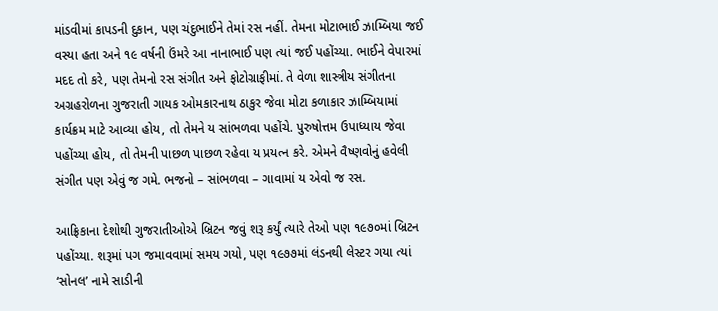માંડવીમાં કાપડની દુકાન, પણ ચંદુભાઈને તેમાં રસ નહીં. તેમના મોટાભાઈ ઝામ્બિયા જઈ વસ્યા હતા અને ૧૯ વર્ષની ઉંમરે આ નાનાભાઈ પણ ત્યાં જઈ પહોંચ્યા. ભાઈને વેપારમાં મદદ તો કરે, પણ તેમનો રસ સંગીત અને ફોટોગ્રાફીમાં. તે વેળા શાસ્ત્રીય સંગીતના અગ્રહરોળના ગુજરાતી ગાયક ઓમકારનાથ ઠાકુર જેવા મોટા કળાકાર ઝામ્બિયામાં કાર્યક્રમ માટે આવ્યા હોય, તો તેમને ય સાંભળવા પહોંચે. પુરુષોત્તમ ઉપાધ્યાય જેવા પહોંચ્યા હોય, તો તેમની પાછળ પાછળ રહેવા ય પ્રયત્ન કરે. એમને વૈષ્ણવોનું હવેલી સંગીત પણ એવું જ ગમે. ભજનો – સાંભળવા – ગાવામાં ય એવો જ રસ.

આફ્રિકાના દેશોથી ગુજરાતીઓએ બ્રિટન જવું શરૂ કર્યું ત્યારે તેઓ પણ ૧૯૭૦માં બ્રિટન પહોંચ્યા. શરૂમાં પગ જમાવવામાં સમય ગયો, પણ ૧૯૭૭માં લંડનથી લેસ્ટર ગયા ત્યાં ‘સોનલ’ નામે સાડીની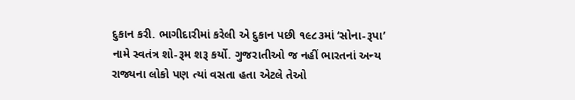દુકાન કરી. ભાગીદારીમાં કરેલી એ દુકાન પછી ૧૯૮૩માં ‘સોના-રૂપા’ નામે સ્વતંત્ર શો-રૂમ શરૂ કર્યો. ગુજરાતીઓ જ નહીં ભારતનાં અન્ય રાજ્યના લોકો પણ ત્યાં વસતા હતા એટલે તેઓ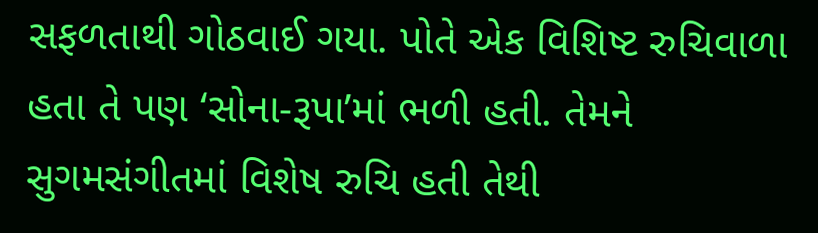સફળતાથી ગોઠવાઈ ગયા. પોતે એક વિશિષ્ટ રુચિવાળા હતા તે પણ ‘સોના-રૂપા’માં ભળી હતી. તેમને સુગમસંગીતમાં વિશેષ રુચિ હતી તેથી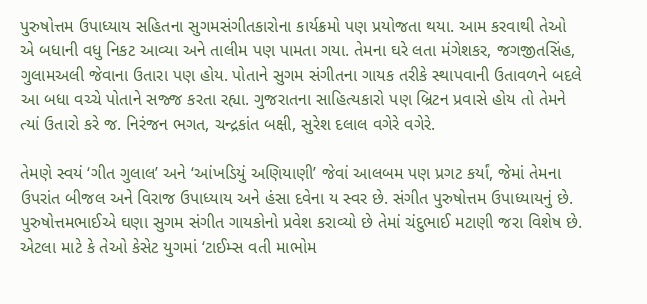પુરુષોત્તમ ઉપાધ્યાય સહિતના સુગમસંગીતકારોના કાર્યક્રમો પણ પ્રયોજતા થયા. આમ કરવાથી તેઓ એ બધાની વધુ નિકટ આવ્યા અને તાલીમ પણ પામતા ગયા. તેમના ઘરે લતા મંગેશકર, જગજીતસિંહ, ગુલામઅલી જેવાના ઉતારા પણ હોય. પોતાને સુગમ સંગીતના ગાયક તરીકે સ્થાપવાની ઉતાવળને બદલે આ બધા વચ્ચે પોતાને સજ્જ કરતા રહ્યા. ગુજરાતના સાહિત્યકારો પણ બ્રિટન પ્રવાસે હોય તો તેમને ત્યાં ઉતારો કરે જ. નિરંજન ભગત, ચન્દ્રકાંત બક્ષી, સુરેશ દલાલ વગેરે વગેરે.

તેમણે સ્વયં ‘ગીત ગુલાલ’ અને ‘આંખડિયું અણિયાણી’ જેવાં આલબમ પણ પ્રગટ કર્યાં, જેમાં તેમના ઉપરાંત બીજલ અને વિરાજ ઉપાધ્યાય અને હંસા દવેના ય સ્વર છે. સંગીત પુરુષોત્તમ ઉપાધ્યાયનું છે. પુરુષોત્તમભાઈએ ઘણા સુગમ સંગીત ગાયકોનો પ્રવેશ કરાવ્યો છે તેમાં ચંદુભાઈ મટાણી જરા વિશેષ છે. એટલા માટે કે તેઓ કેસેટ યુગમાં ‘ટાઈમ્સ વતી માભોમ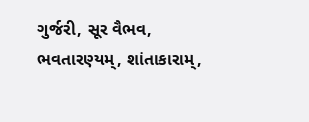ગુર્જરી, સૂર વૈભવ, ભવતારણ્યમ્, શાંતાકારામ્,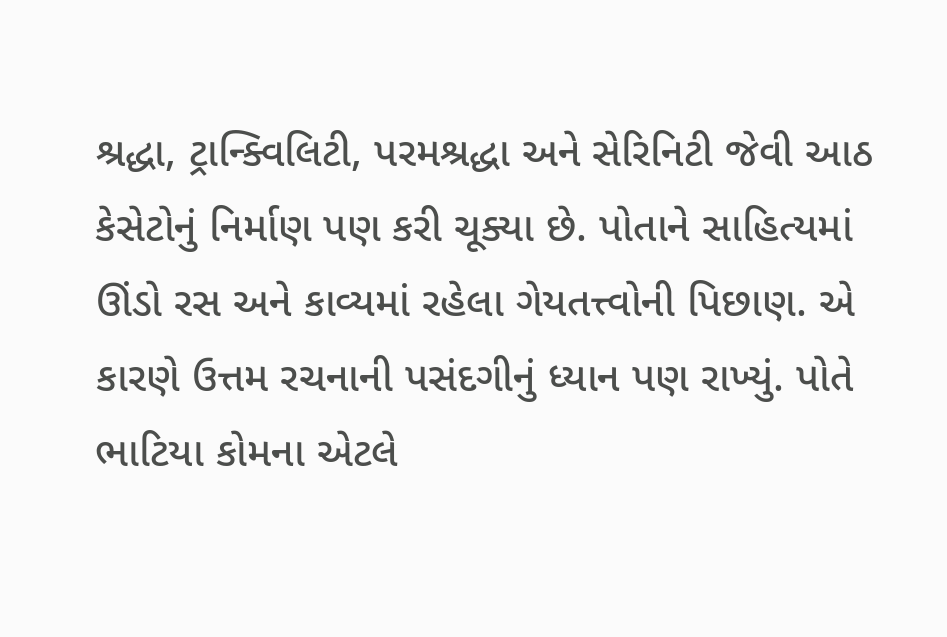શ્રદ્ધા, ટ્રાન્ક્વિલિટી, પરમશ્રદ્ધા અને સેરિનિટી જેવી આઠ કેસેટોનું નિર્માણ પણ કરી ચૂક્યા છે. પોતાને સાહિત્યમાં ઊંડો રસ અને કાવ્યમાં રહેલા ગેયતત્ત્વોની પિછાણ. એ કારણે ઉત્તમ રચનાની પસંદગીનું ધ્યાન પણ રાખ્યું. પોતે ભાટિયા કોમના એટલે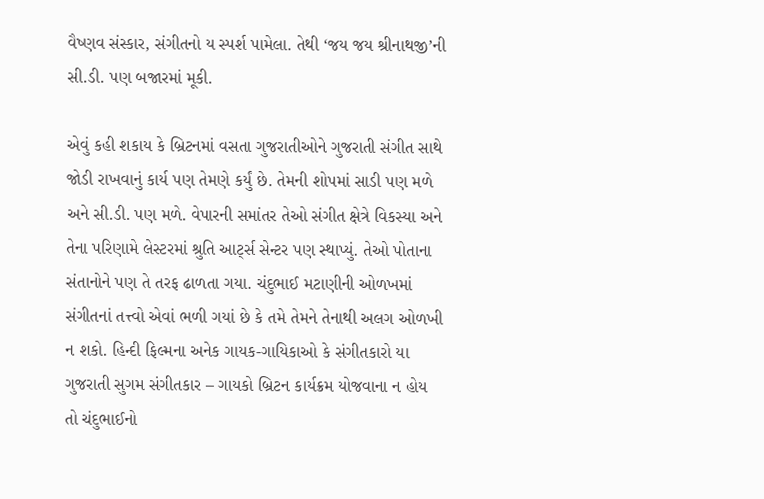વૈષ્ણવ સંસ્કાર, સંગીતનો ય સ્પર્શ પામેલા. તેથી ‘જય જય શ્રીનાથજી’ની સી.ડી. પણ બજારમાં મૂકી.

એવું કહી શકાય કે બ્રિટનમાં વસતા ગુજરાતીઓને ગુજરાતી સંગીત સાથે જોડી રાખવાનું કાર્ય પણ તેમણે કર્યું છે. તેમની શોપમાં સાડી પણ મળે અને સી.ડી. પણ મળે. વેપારની સમાંતર તેઓ સંગીત ક્ષેત્રે વિકસ્યા અને તેના પરિણામે લેસ્ટરમાં શ્રુતિ આર્ટ્સ સેન્ટર પણ સ્થાપ્યું. તેઓ પોતાના સંતાનોને પણ તે તરફ ઢાળતા ગયા. ચંદુભાઈ મટાણીની ઓળખમાં સંગીતનાં તત્ત્વો એવાં ભળી ગયાં છે કે તમે તેમને તેનાથી અલગ ઓળખી ન શકો. હિન્દી ફિલ્મના અનેક ગાયક-ગાયિકાઓ કે સંગીતકારો યા ગુજરાતી સુગમ સંગીતકાર – ગાયકો બ્રિટન કાર્યક્રમ યોજવાના ન હોય તો ચંદુભાઈનો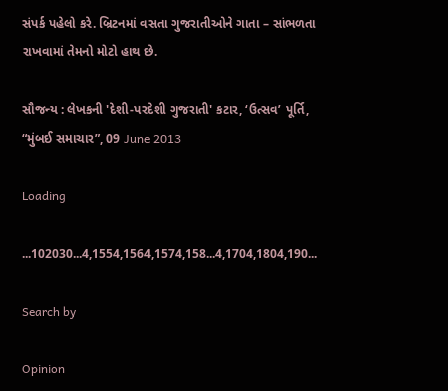સંપર્ક પહેલો કરે. બ્રિટનમાં વસતા ગુજરાતીઓને ગાતા – સાંભળતા રાખવામાં તેમનો મોટો હાથ છે.

સૌજન્ય : લેખકની 'દેશી-પરદેશી ગુજરાતી' કટાર, ‘ઉત્સવ’ પૂર્તિ, “મુંબઈ સમાચાર”, 09 June 2013

Loading

...102030...4,1554,1564,1574,158...4,1704,1804,190...

Search by

Opinion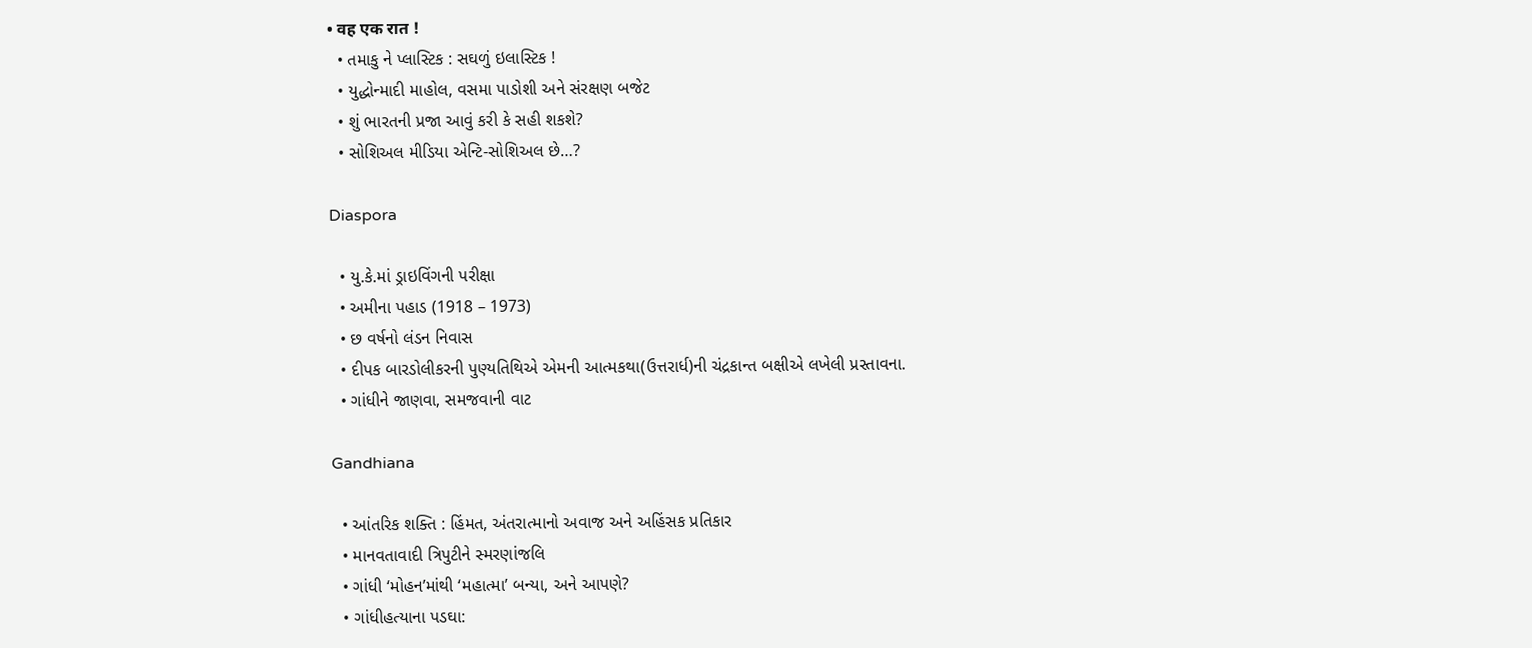• वह एक रात !
  • તમાકુ ને પ્લાસ્ટિક : સઘળું ઇલાસ્ટિક !
  • યુદ્ધોન્માદી માહોલ, વસમા પાડોશી અને સંરક્ષણ બજેટ
  • શું ભારતની પ્રજા આવું કરી કે સહી શકશે?
  • સોશિઅલ મીડિયા એન્ટિ-સોશિઅલ છે…?

Diaspora

  • યુ.કે.માં ડ્રાઇવિંગની પરીક્ષા
  • અમીના પહાડ (1918 – 1973)
  • છ વર્ષનો લંડન નિવાસ
  • દીપક બારડોલીકરની પુણ્યતિથિએ એમની આત્મકથા(ઉત્તરાર્ધ)ની ચંદ્રકાન્ત બક્ષીએ લખેલી પ્રસ્તાવના.
  • ગાંધીને જાણવા, સમજવાની વાટ

Gandhiana

  • આંતરિક શક્તિ : હિંમત, અંતરાત્માનો અવાજ અને અહિંસક પ્રતિકાર
  • માનવતાવાદી ત્રિપુટીને સ્મરણાંજલિ
  • ગાંધી ‘મોહન’માંથી ‘મહાત્મા’ બન્યા, અને આપણે?
  • ગાંધીહત્યાના પડઘા: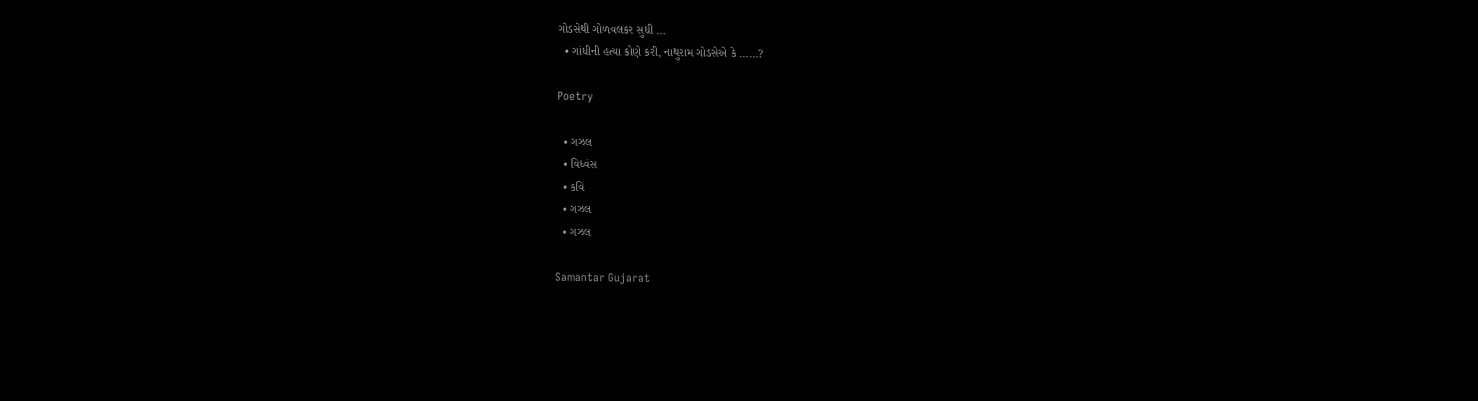ગોડસેથી ગોળવલકર સુધી …
  • ગાંધીની હત્યા કોણે કરી, નાથુરામ ગોડસેએ કે ……?

Poetry

  • ગઝલ
  • વિધ્વંસ
  • કવિ
  • ગઝલ
  • ગઝલ

Samantar Gujarat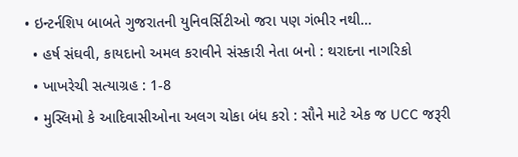• ઇન્ટર્નશિપ બાબતે ગુજરાતની યુનિવર્સિટીઓ જરા પણ ગંભીર નથી…
  • હર્ષ સંઘવી, કાયદાનો અમલ કરાવીને સંસ્કારી નેતા બનો : થરાદના નાગરિકો
  • ખાખરેચી સત્યાગ્રહ : 1-8
  • મુસ્લિમો કે આદિવાસીઓના અલગ ચોકા બંધ કરો : સૌને માટે એક જ UCC જરૂરી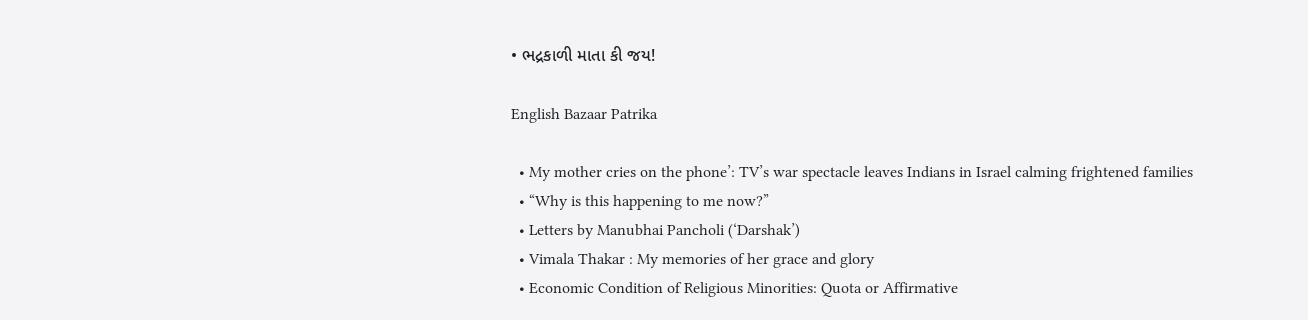• ભદ્રકાળી માતા કી જય!

English Bazaar Patrika

  • My mother cries on the phone’: TV’s war spectacle leaves Indians in Israel calming frightened families
  • “Why is this happening to me now?”
  • Letters by Manubhai Pancholi (‘Darshak’)
  • Vimala Thakar : My memories of her grace and glory
  • Economic Condition of Religious Minorities: Quota or Affirmative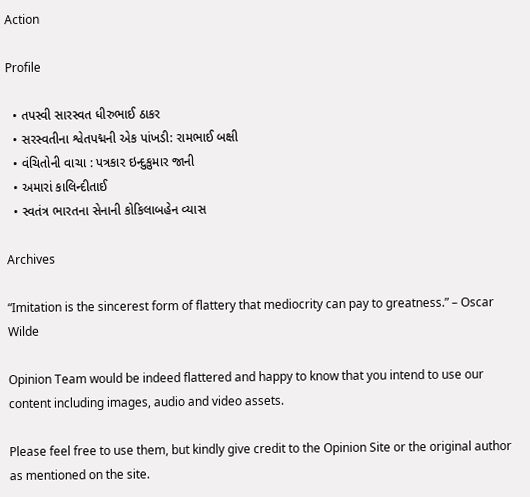Action

Profile

  • તપસ્વી સારસ્વત ધીરુભાઈ ઠાકર
  • સરસ્વતીના શ્વેતપદ્મની એક પાંખડી: રામભાઈ બક્ષી
  • વંચિતોની વાચા : પત્રકાર ઇન્દુકુમાર જાની
  • અમારાં કાલિન્દીતાઈ
  • સ્વતંત્ર ભારતના સેનાની કોકિલાબહેન વ્યાસ

Archives

“Imitation is the sincerest form of flattery that mediocrity can pay to greatness.” – Oscar Wilde

Opinion Team would be indeed flattered and happy to know that you intend to use our content including images, audio and video assets.

Please feel free to use them, but kindly give credit to the Opinion Site or the original author as mentioned on the site.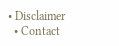• Disclaimer
  • Contact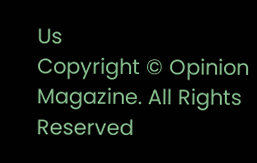Us
Copyright © Opinion Magazine. All Rights Reserved